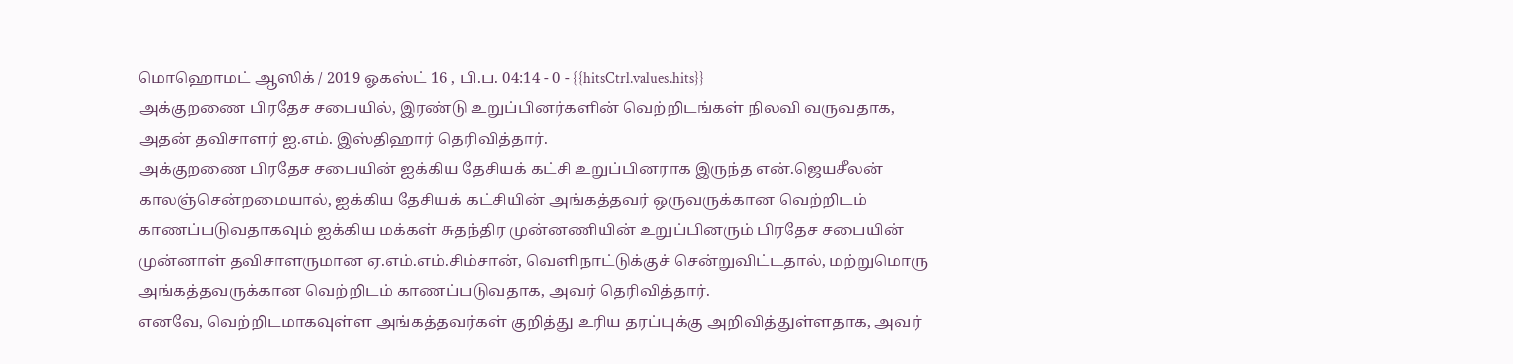மொஹொமட் ஆஸிக் / 2019 ஓகஸ்ட் 16 , பி.ப. 04:14 - 0 - {{hitsCtrl.values.hits}}
அக்குறணை பிரதேச சபையில், இரண்டு உறுப்பினர்களின் வெற்றிடங்கள் நிலவி வருவதாக, அதன் தவிசாளர் ஐ.எம். இஸ்திஹார் தெரிவித்தார்.
அக்குறணை பிரதேச சபையின் ஐக்கிய தேசியக் கட்சி உறுப்பினராக இருந்த என்.ஜெயசீலன் காலஞ்சென்றமையால், ஐக்கிய தேசியக் கட்சியின் அங்கத்தவர் ஒருவருக்கான வெற்றிடம் காணப்படுவதாகவும் ஐக்கிய மக்கள் சுதந்திர முன்னணியின் உறுப்பினரும் பிரதேச சபையின் முன்னாள் தவிசாளருமான ஏ.எம்.எம்.சிம்சான், வெளிநாட்டுக்குச் சென்றுவிட்டதால், மற்றுமொரு அங்கத்தவருக்கான வெற்றிடம் காணப்படுவதாக, அவர் தெரிவித்தார்.
எனவே, வெற்றிடமாகவுள்ள அங்கத்தவர்கள் குறித்து உரிய தரப்புக்கு அறிவித்துள்ளதாக, அவர்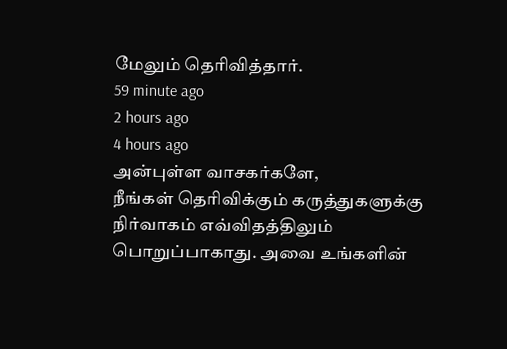மேலும் தெரிவித்தார்.
59 minute ago
2 hours ago
4 hours ago
அன்புள்ள வாசகர்களே,
நீங்கள் தெரிவிக்கும் கருத்துகளுக்கு நிர்வாகம் எவ்விதத்திலும் பொறுப்பாகாது. அவை உங்களின்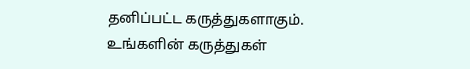தனிப்பட்ட கருத்துகளாகும். உங்களின் கருத்துகள்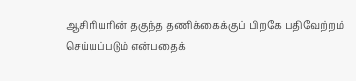ஆசிரியரின் தகுந்த தணிக்கைக்குப் பிறகே பதிவேற்றம் செய்யப்படும் என்பதைக்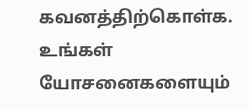கவனத்திற்கொள்க. உங்கள் யோசனைகளையும்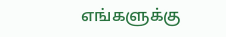எங்களுக்கு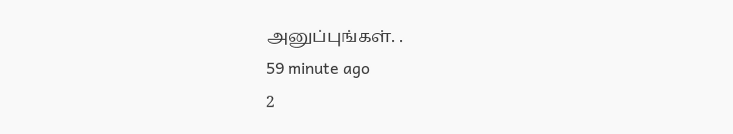அனுப்புங்கள். .
59 minute ago
2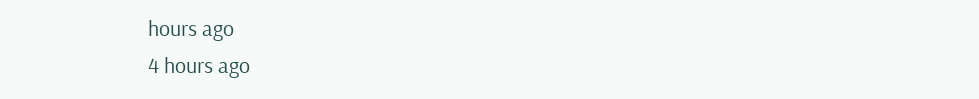hours ago
4 hours ago